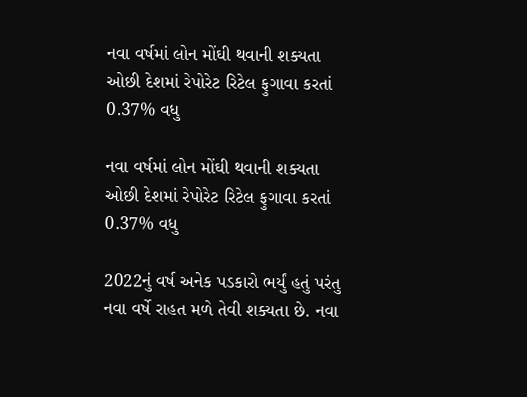નવા વર્ષમાં લોન મોંઘી થવાની શક્યતા ઓછી દેશમાં રેપોરેટ રિટેલ ફુગાવા કરતાં 0.37% વધુ

નવા વર્ષમાં લોન મોંઘી થવાની શક્યતા ઓછી દેશમાં રેપોરેટ રિટેલ ફુગાવા કરતાં 0.37% વધુ

2022નું વર્ષ અનેક પડકારો ભર્યું હતું પરંતુ નવા વર્ષે રાહત મળે તેવી શક્યતા છે. નવા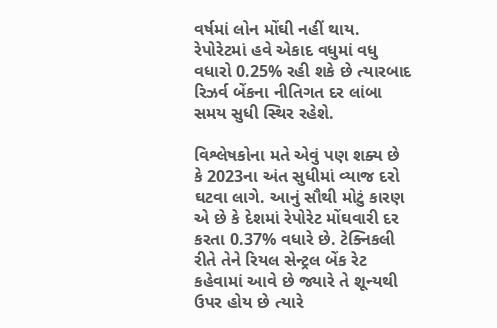વર્ષમાં લોન મોંઘી નહીં થાય. રેપોરેટમાં હવે એકાદ વધુમાં વધુ વધારો 0.25% રહી શકે છે ત્યારબાદ રિઝર્વ બેંકના નીતિગત દર લાંબા સમય સુધી સ્થિર રહેશે.

વિશ્લેષકોના મતે એવું પણ શક્ય છે કે 2023ના અંત સુધીમાં વ્યાજ દરો ઘટવા લાગે. આનું સૌથી મોટું કારણ એ છે કે દેશમાં રેપોરેટ મોંઘવારી દર કરતા 0.37% વધારે છે. ટેક્નિકલી રીતે તેને રિયલ સેન્ટ્રલ બેંક રેટ કહેવામાં આવે છે જ્યારે તે શૂન્યથી ઉપર હોય છે ત્યારે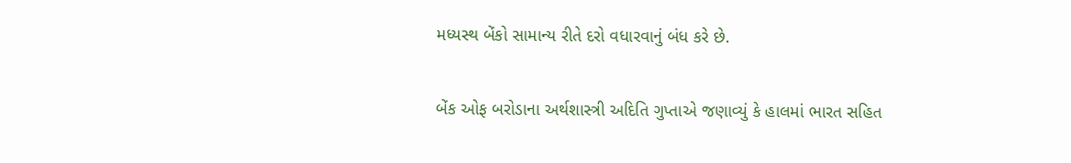મધ્યસ્થ બેંકો સામાન્ય રીતે દરો વધારવાનું બંધ કરે છે.

બેંક ઓફ બરોડાના અર્થશાસ્ત્રી અદિતિ ગુપ્તાએ જણાવ્યું કે હાલમાં ભારત સહિત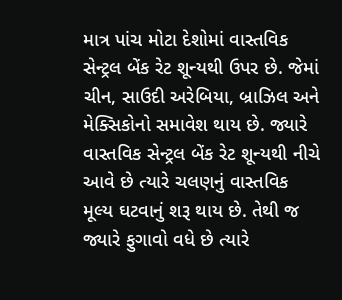માત્ર પાંચ મોટા દેશોમાં વાસ્તવિક સેન્ટ્રલ બેંક રેટ શૂન્યથી ઉપર છે. જેમાં ચીન, સાઉદી અરેબિયા, બ્રાઝિલ અને મેક્સિકોનો સમાવેશ થાય છે. જ્યારે વાસ્તવિક સેન્ટ્રલ બેંક રેટ શૂન્યથી નીચે આવે છે ત્યારે ચલણનું વાસ્તવિક મૂલ્ય ઘટવાનું શરૂ થાય છે. તેથી જ જ્યારે ફુગાવો વધે છે ત્યારે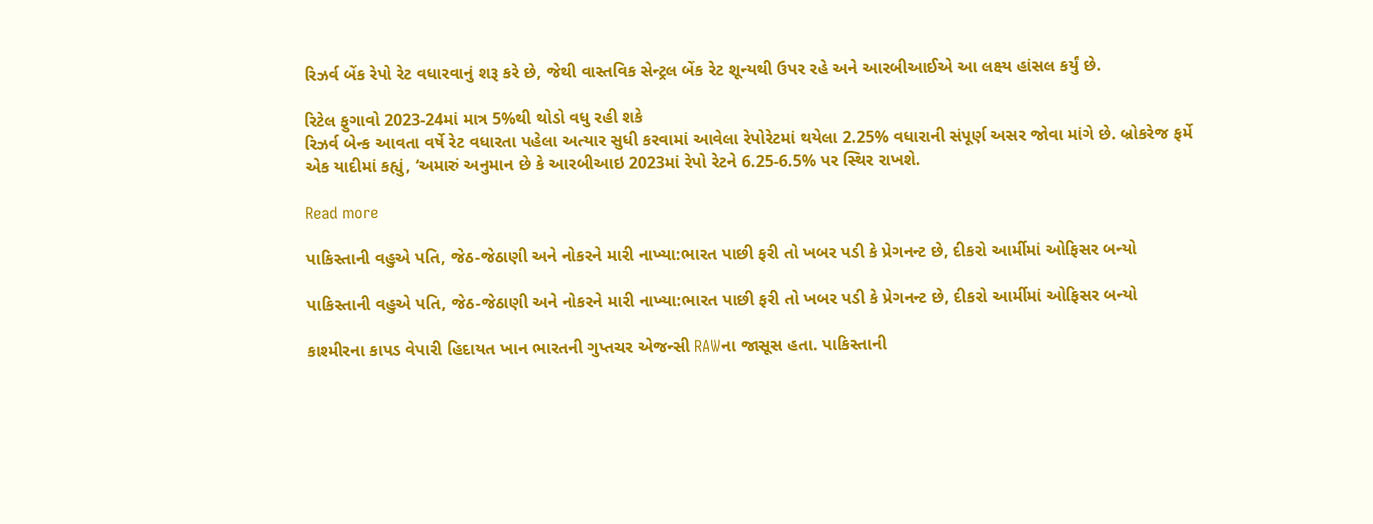રિઝર્વ બેંક રેપો રેટ વધારવાનું શરૂ કરે છે, જેથી વાસ્તવિક સેન્ટ્રલ બેંક રેટ શૂન્યથી ઉપર રહે અને આરબીઆઈએ આ લક્ષ્ય હાંસલ કર્યું છે.

રિટેલ ફુગાવો 2023-24માં માત્ર 5%થી થોડો વધુ રહી શકે
રિઝર્વ બેન્ક આવતા વર્ષે રેટ વધારતા પહેલા અત્યાર સુધી કરવામાં આવેલા રેપોરેટમાં થયેલા 2.25% વધારાની સંપૂર્ણ અસર જોવા માંગે છે. બ્રોકરેજ ફર્મે એક યાદીમાં કહ્યું, ‘અમારું અનુમાન છે કે આરબીઆઇ 2023માં રેપો રેટને 6.25-6.5% પર સ્થિર રાખશે.

Read more

પાકિસ્તાની વહુએ પતિ, જેઠ-જેઠાણી અને નોકરને મારી નાખ્યા:ભારત પાછી ફરી તો ખબર પડી કે પ્રેગનન્ટ છે, દીકરો આર્મીમાં ઓફિસર બન્યો

પાકિસ્તાની વહુએ પતિ, જેઠ-જેઠાણી અને નોકરને મારી નાખ્યા:ભારત પાછી ફરી તો ખબર પડી કે પ્રેગનન્ટ છે, દીકરો આર્મીમાં ઓફિસર બન્યો

કાશ્મીરના કાપડ વેપારી હિદાયત ખાન ભારતની ગુપ્તચર એજન્સી RAWના જાસૂસ હતા. પાકિસ્તાની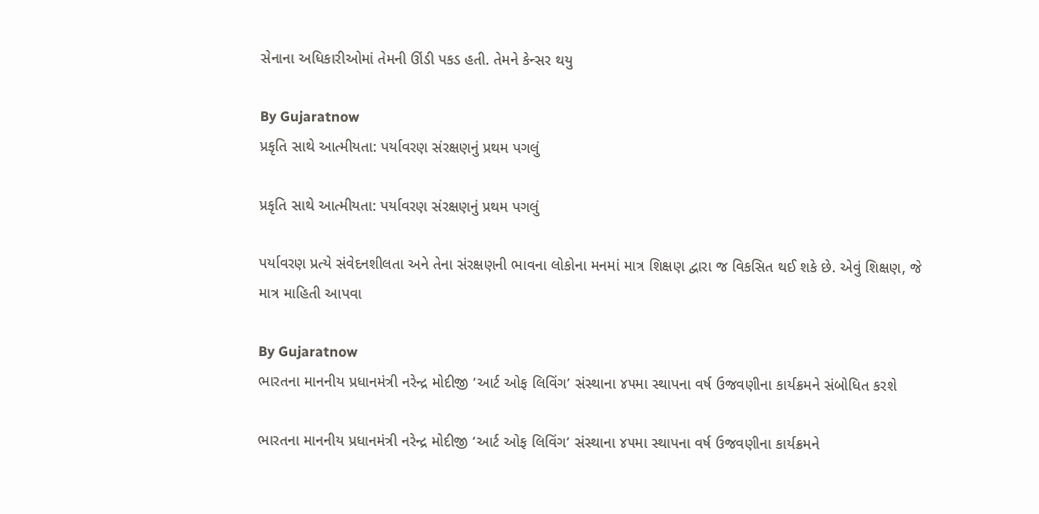સેનાના અધિકારીઓમાં તેમની ઊંડી પકડ હતી. તેમને કેન્સર થયુ

By Gujaratnow
પ્રકૃતિ સાથે આત્મીયતા: પર્યાવરણ સંરક્ષણનું પ્રથમ પગલું

પ્રકૃતિ સાથે આત્મીયતા: પર્યાવરણ સંરક્ષણનું પ્રથમ પગલું

પર્યાવરણ પ્રત્યે સંવેદનશીલતા અને તેના સંરક્ષણની ભાવના લોકોના મનમાં માત્ર શિક્ષણ દ્વારા જ વિકસિત થઈ શકે છે. એવું શિક્ષણ, જે માત્ર માહિતી આપવા

By Gujaratnow
ભારતના માનનીય પ્રધાનમંત્રી નરેન્દ્ર મોદીજી ‘આર્ટ ઓફ લિવિંગ’ સંસ્થાના ૪૫મા સ્થાપના વર્ષ ઉજવણીના કાર્યક્રમને સંબોધિત કરશે

ભારતના માનનીય પ્રધાનમંત્રી નરેન્દ્ર મોદીજી ‘આર્ટ ઓફ લિવિંગ’ સંસ્થાના ૪૫મા સ્થાપના વર્ષ ઉજવણીના કાર્યક્રમને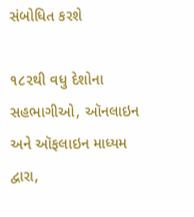સંબોધિત કરશે

૧૮૨થી વધુ દેશોના સહભાગીઓ, ઑનલાઇન અને ઑફલાઇન માધ્યમ દ્વારા,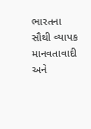ભારતના સૌથી વ્યાપક માનવતાવાદી અને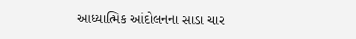આધ્યાત્મિક આંદોલનના સાડા ચાર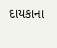દાયકાના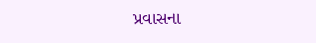પ્રવાસના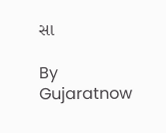સા

By Gujaratnow